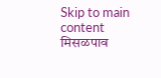Skip to main content
मिसळपाव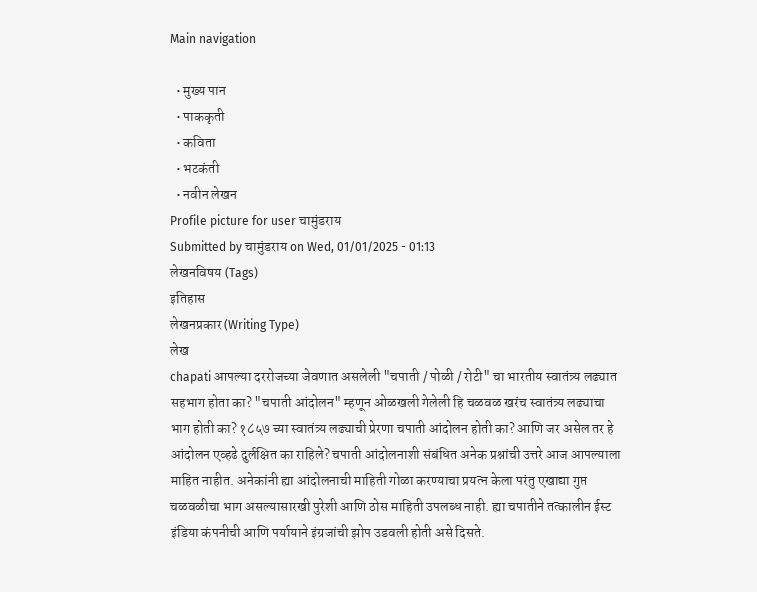Main navigation

  • मुख्य पान
  • पाककृती
  • कविता
  • भटकंती
  • नवीन लेखन
Profile picture for user चामुंडराय
Submitted by चामुंडराय on Wed, 01/01/2025 - 01:13
लेखनविषय (Tags)
इतिहास
लेखनप्रकार (Writing Type)
लेख
chapati आपल्या दररोजच्या जेवणात असलेली "चपाती / पोळी / रोटी" चा भारतीय स्वातंत्र्य लढ्यात सहभाग होता का? "चपाती आंदोलन" म्हणून ओळखली गेलेली हि चळवळ खरंच स्वातंत्र्य लढ्याचा भाग होती का? १८५७ च्या स्वातंत्र्य लढ्याची प्रेरणा चपाती आंदोलन होती का? आणि जर असेल तर हे आंदोलन एव्हढे दुर्लक्षित का राहिले? चपाती आंदोलनाशी संबंधित अनेक प्रश्नांची उत्तरे आज आपल्याला माहित नाहीत. अनेकांनी ह्या आंदोलनाची माहिती गोळा करण्याचा प्रयत्न केला परंतु एखाद्या गुप्त चळवळीचा भाग असल्यासारखी पुरेशी आणि ठोस माहिती उपलब्ध नाही. ह्या चपातीने तत्कालीन ईस्ट इंडिया कंपनीची आणि पर्यायाने इंग्रजांची झोप उडवली होती असे दिसते.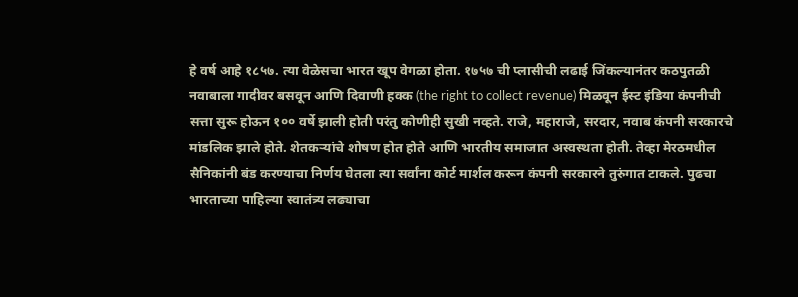हे वर्ष आहे १८५७. त्या वेळेसचा भारत खूप वेगळा होता. १७५७ ची प्लासीची लढाई जिंकल्यानंतर कठपुतळी नवाबाला गादीवर बसवून आणि दिवाणी हक्क (the right to collect revenue) मिळवून ईस्ट इंडिया कंपनीची सत्ता सुरू होऊन १०० वर्षे झाली होती परंतु कोणीही सुखी नव्हते. राजे, महाराजे, सरदार, नवाब कंपनी सरकारचे मांडलिक झाले होते. शेतकऱ्यांचे शोषण होत होते आणि भारतीय समाजात अस्वस्थता होती. तेव्हा मेरठमधील सैनिकांनी बंड करण्याचा निर्णय घेतला त्या सर्वांना कोर्ट मार्शल करून कंपनी सरकारने तुरुंगात टाकले. पुढचा भारताच्या पाहिल्या स्वातंत्र्य लढ्याचा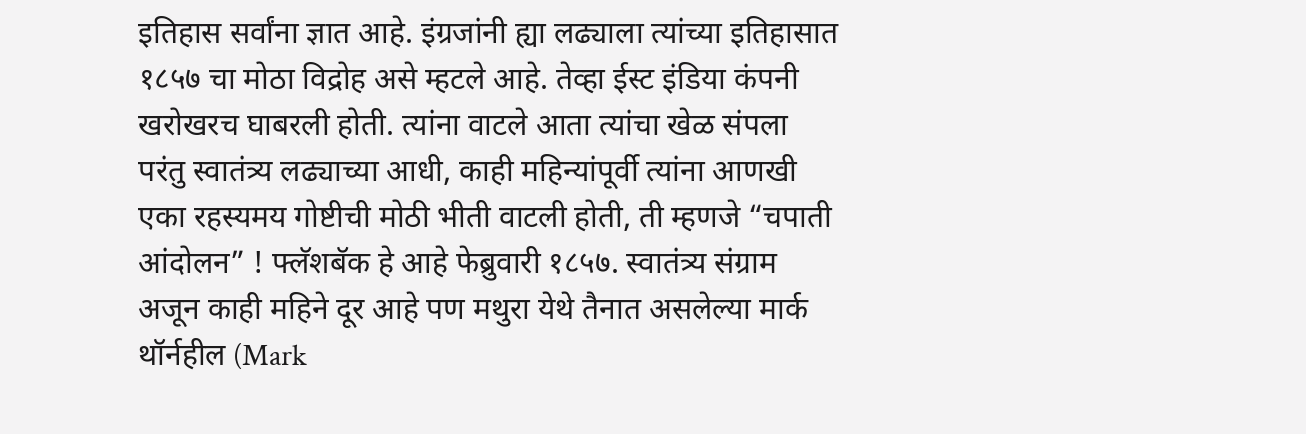इतिहास सर्वांना ज्ञात आहे. इंग्रजांनी ह्या लढ्याला त्यांच्या इतिहासात १८५७ चा मोठा विद्रोह असे म्हटले आहे. तेव्हा ईस्ट इंडिया कंपनी खरोखरच घाबरली होती. त्यांना वाटले आता त्यांचा खेळ संपला परंतु स्वातंत्र्य लढ्याच्या आधी, काही महिन्यांपूर्वी त्यांना आणखी एका रहस्यमय गोष्टीची मोठी भीती वाटली होती, ती म्हणजे “चपाती आंदोलन” ! फ्लॅशबॅक हे आहे फेब्रुवारी १८५७. स्वातंत्र्य संग्राम अजून काही महिने दूर आहे पण मथुरा येथे तैनात असलेल्या मार्क थॉर्नहील (Mark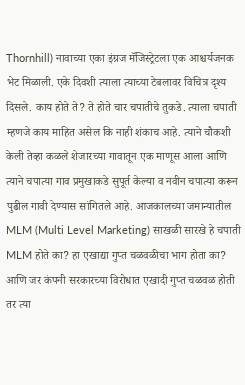Thornhill) नावाच्या एका इंग्रज मॅजिस्ट्रेटला एक आश्चर्यजनक भेट मिळाली. एके दिवशी त्याला त्याच्या टेबलावर विचित्र दृश्य दिसले. काय होते ते? ते होते चार चपातीचे तुकडे. त्याला चपाती म्हणजे काय माहित असेल कि नाही शंकाच आहे. त्याने चौकशी केली तेव्हा कळले शेजारच्या गावातून एक माणूस आला आणि त्याने चपात्या गाव प्रमुखाकडे सुपूर्त केल्या व नवीन चपात्या करून पुढील गावी देण्यास सांगितले आहे. आजकालच्या जमान्यातील MLM (Multi Level Marketing) साखळी सारखे हे चपाती MLM होते का? हा एखाद्या गुप्त चळवळीचा भाग होता का? आणि जर कंपनी सरकारच्या विरोधात एखादी गुप्त चळवळ होती तर त्या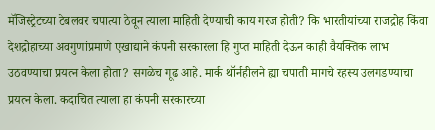मॅजिस्ट्रेटच्या टेबलवर चपात्या ठेवून त्याला माहिती देण्याची काय गरज होती? कि भारतीयांच्या राजद्रोह किंवा देशद्रोहाच्या अवगुणांप्रमाणे एखाद्याने कंपनी सरकारला हि गुप्त माहिती देऊन काही वैयक्तिक लाभ उठवण्याचा प्रयत्न केला होता? सगळेच गूढ आहे. मार्क थॉर्नहीलने ह्या चपाती मागचे रहस्य उलगडण्याचा प्रयत्न केला. कदाचित त्याला हा कंपनी सरकारच्या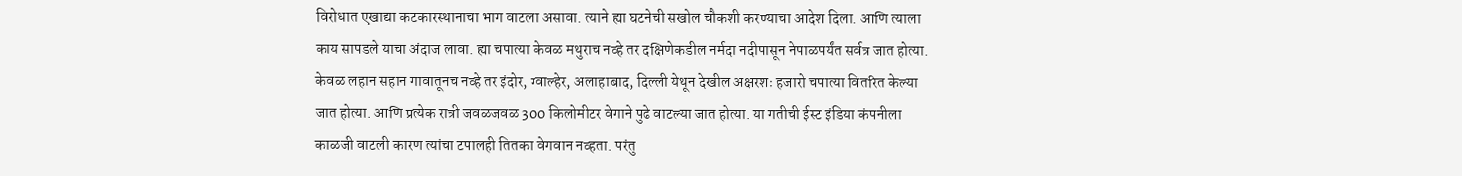विरोधात एखाद्या कटकारस्थानाचा भाग वाटला असावा. त्याने ह्या घटनेची सखोल चौकशी करण्याचा आदेश दिला. आणि त्याला काय सापडले याचा अंदाज लावा. ह्या चपात्या केवळ मथुराच नव्हे तर दक्षिणेकडील नर्मदा नदीपासून नेपाळपर्यंत सर्वत्र जात होत्या. केवळ लहान सहान गावातूनच नव्हे तर इंदोर, ग्वाल्हेर, अलाहाबाद, दिल्ली येथून देखील अक्षरशः हजारो चपात्या वितरित केल्या जात होत्या. आणि प्रत्येक रात्री जवळजवळ 300 किलोमीटर वेगाने पुढे वाटल्या जात होत्या. या गतीची ईस्ट इंडिया कंपनीला काळजी वाटली कारण त्यांचा टपालही तितका वेगवान नव्हता. परंतु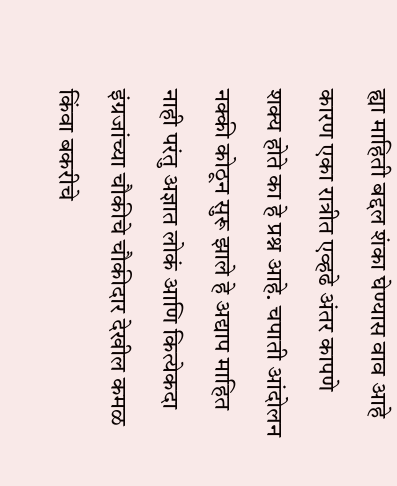ह्या माहिती बद्दल शंका घेण्यास वाव आहे कारण एका रात्रीत एव्हढे अंतर कापणे शक्य होते का हे प्रश्न आहे. चपाती आंदोलन नक्की कोठून सुरू झाले हे अद्याप माहित नाही परंतु अज्ञात लोकं आणि कित्येकदा इंग्रजांच्या चौकीचे चौकीदार देखील कमळ किंवा बकरीचे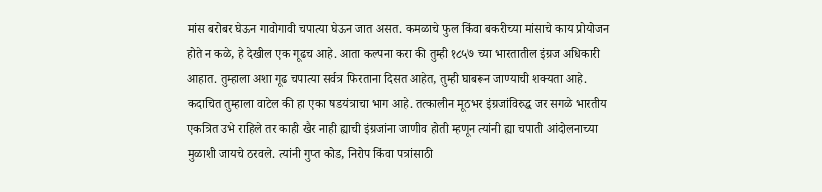मांस बरोबर घेऊन गावोगावी चपात्या घेऊन जात असत. कमळाचे फुल किंवा बकरीच्या मांसाचे काय प्रोयोजन होते न कळे, हे देखील एक गूढच आहे. आता कल्पना करा की तुम्ही १८५७ च्या भारतातील इंग्रज अधिकारी आहात. तुम्हाला अशा गूढ चपात्या सर्वत्र फिरताना दिसत आहेत, तुम्ही घाबरून जाण्याची शक्यता आहे. कदाचित तुम्हाला वाटेल की हा एका षडयंत्राचा भाग आहे. तत्कालीन मूठभर इंग्रजांविरुद्ध जर सगळे भारतीय एकत्रित उभे राहिले तर काही खैर नाही ह्याची इंग्रजांना जाणीव होती म्हणून त्यांनी ह्या चपाती आंदोलनाच्या मुळाशी जायचे ठरवले. त्यांनी गुप्त कोड, निरोप किंवा पत्रांसाठी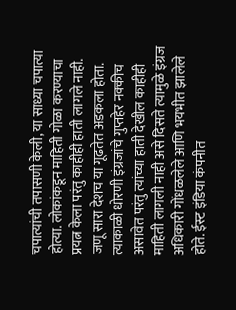चपात्यांची तपासणी केली, या साध्या चपात्या होत्या. लोकांकडून माहिती गोळा करण्याचा प्रयत्न केला परंतु काहीही हाती लागले नाही. जणू सारा देशच या गूढतेत अडकला होता. त्याकाळी धोरणी इंग्रजांचे गुप्तहेर नक्कीच असावेत परंतु त्यांच्या हाती देखील काहीही माहिती लागली नाही असे दिसते त्यामुळे इंग्रज अधिकारी गोंधळलेले आणि भयभीत झालेले होते. ईस्ट इंडिया कंपनीत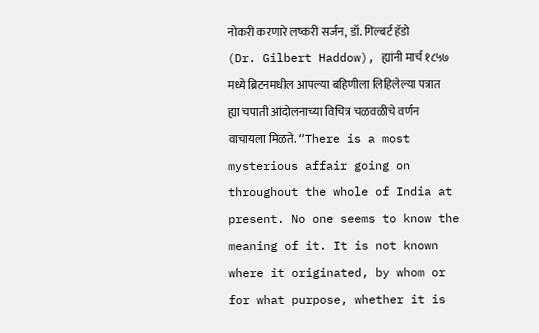नोकरी करणारे लष्करी सर्जन, डॉ. गिल्बर्ट हॅडो (Dr. Gilbert Haddow), ह्यांनी मार्च १८५७ मध्ये ब्रिटनमधील आपल्या बहिणीला लिहिलेल्या पत्रात ह्या चपाती आंदोलनाच्या विचित्र चळवळीचे वर्णन वाचायला मिळते. “There is a most mysterious affair going on throughout the whole of India at present. No one seems to know the meaning of it. It is not known where it originated, by whom or for what purpose, whether it is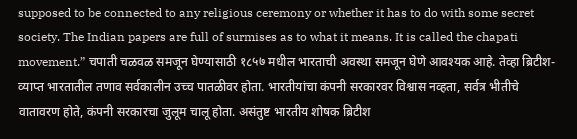supposed to be connected to any religious ceremony or whether it has to do with some secret society. The Indian papers are full of surmises as to what it means. It is called the chapati movement.” चपाती चळवळ समजून घेण्यासाठी १८५७ मधील भारताची अवस्था समजून घेणे आवश्यक आहे. तेव्हा ब्रिटीश-व्याप्त भारतातील तणाव सर्वकालीन उच्च पातळीवर होता. भारतीयांचा कंपनी सरकारवर विश्वास नव्हता, सर्वत्र भीतीचे वातावरण होते, कंपनी सरकारचा जुलूम चालू होता. असंतुष्ट भारतीय शोषक ब्रिटीश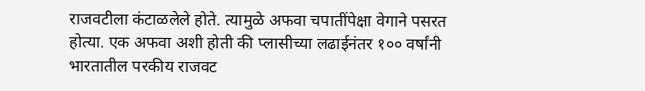राजवटीला कंटाळलेले होते. त्यामुळे अफवा चपातींपेक्षा वेगाने पसरत होत्या. एक अफवा अशी होती की प्लासीच्या लढाईनंतर १०० वर्षांनी भारतातील परकीय राजवट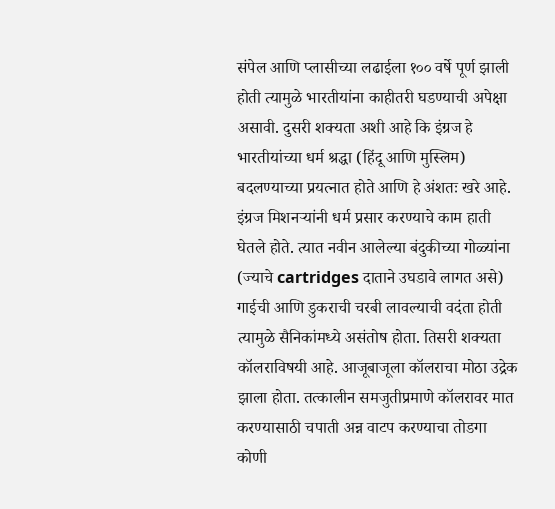संपेल आणि प्लासीच्या लढाईला १०० वर्षे पूर्ण झाली होती त्यामुळे भारतीयांना काहीतरी घडण्याची अपेक्षा असावी. दुसरी शक्यता अशी आहे कि इंग्रज हे भारतीयांच्या धर्म श्रद्धा (हिंदू आणि मुस्लिम) बदलण्याच्या प्रयत्नात होते आणि हे अंशतः खरे आहे. इंग्रज मिशनऱ्यांनी धर्म प्रसार करण्याचे काम हाती घेतले होते. त्यात नवीन आलेल्या बंदुकीच्या गोळ्यांना (ज्याचे cartridges दाताने उघडावे लागत असे) गाईची आणि डुकराची चरबी लावल्याची वदंता होती त्यामुळे सैनिकांमध्ये असंतोष होता. तिसरी शक्यता कॉलराविषयी आहे. आजूबाजूला कॉलराचा मोठा उद्रेक झाला होता. तत्कालीन समजुतीप्रमाणे कॉलरावर मात करण्यासाठी चपाती अन्न वाटप करण्याचा तोडगा कोणी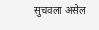सुचवला असेल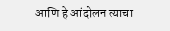आणि हे आंदोलन त्याचा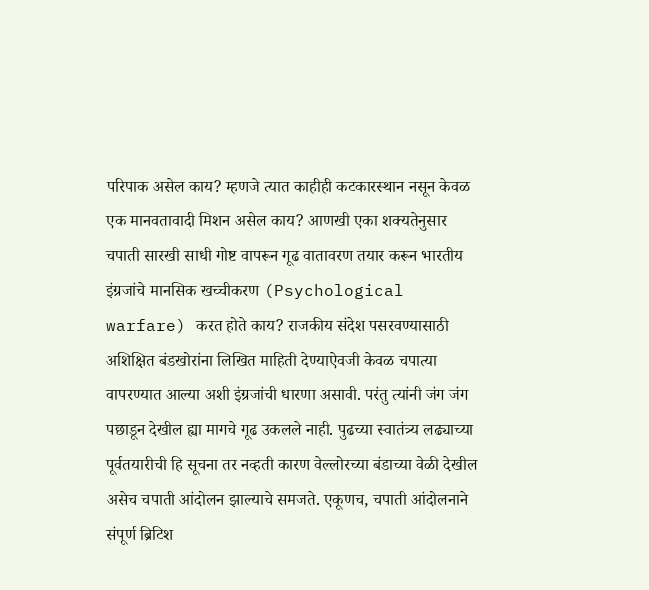परिपाक असेल काय? म्हणजे त्यात काहीही कटकारस्थान नसून केवळ एक मानवतावादी मिशन असेल काय? आणखी एका शक्यतेनुसार चपाती सारखी साधी गोष्ट वापरून गूढ वातावरण तयार करून भारतीय इंग्रजांचे मानसिक खच्चीकरण (Psychological warfare) करत होते काय? राजकीय संदेश पसरवण्यासाठी अशिक्षित बंडखोरांना लिखित माहिती देण्याऐवजी केवळ चपात्या वापरण्यात आल्या अशी इंग्रजांची धारणा असावी. परंतु त्यांनी जंग जंग पछाडून देखील ह्या मागचे गूढ उकलले नाही. पुढच्या स्वातंत्र्य लढ्याच्या पूर्वतयारीची हि सूचना तर नव्हती कारण वेल्लोरच्या बंडाच्या वेळी देखील असेच चपाती आंदोलन झाल्याचे समजते. एकूणच, चपाती आंदोलनाने संपूर्ण ब्रिटिश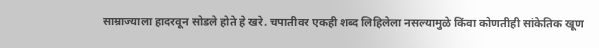साम्राज्याला हादरवून सोडले होते हे खरे. चपातीवर एकही शब्द लिहिलेला नसल्यामुळे किंवा कोणतीही सांकेतिक खूण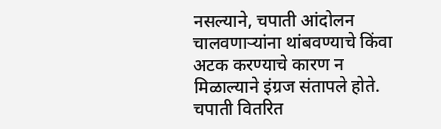नसल्याने, चपाती आंदोलन चालवणाऱ्यांना थांबवण्याचे किंवा अटक करण्याचे कारण न मिळाल्याने इंग्रज संतापले होते. चपाती वितरित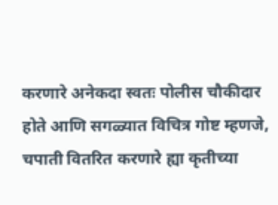करणारे अनेकदा स्वतः पोलीस चौकीदार होते आणि सगळ्यात विचित्र गोष्ट म्हणजे, चपाती वितरित करणारे ह्या कृतीच्या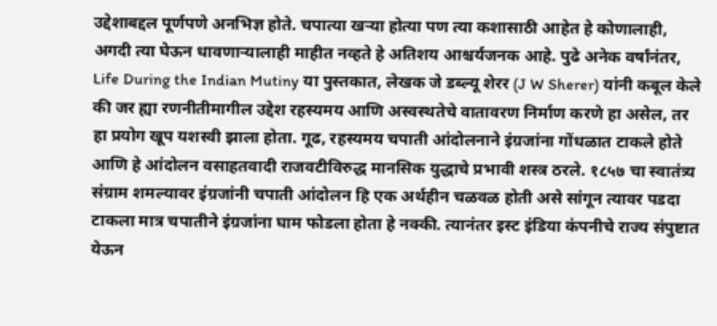उद्देशाबद्दल पूर्णपणे अनभिज्ञ होते. चपात्या खऱ्या होत्या पण त्या कशासाठी आहेत हे कोणालाही, अगदी त्या घेऊन धावणाऱ्यालाही माहीत नव्हते हे अतिशय आश्चर्यजनक आहे. पुढे अनेक वर्षांनंतर, Life During the Indian Mutiny या पुस्तकात, लेखक जे डब्ल्यू शेरर (J W Sherer) यांनी कबूल केले की जर ह्या रणनीतीमागील उद्देश रहस्यमय आणि अस्वस्थतेचे वातावरण निर्माण करणे हा असेल, तर हा प्रयोग खूप यशस्वी झाला होता. गूढ, रहस्यमय चपाती आंदोलनाने इंग्रजांना गोंधळात टाकले होते आणि हे आंदोलन वसाहतवादी राजवटीविरुद्ध मानसिक युद्धाचे प्रभावी शस्त्र ठरले. १८५७ चा स्वातंत्र्य संग्राम शमल्यावर इंग्रजांनी चपाती आंदोलन हि एक अर्थहीन चळवळ होती असे सांगून त्यावर पडदा टाकला मात्र चपातीने इंग्रजांना घाम फोडला होता हे नक्की. त्यानंतर इस्ट इंडिया कंपनीचे राज्य संपुष्टात येऊन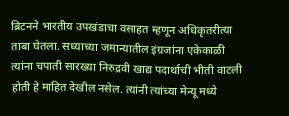ब्रिटनने भारतीय उपखंडाचा वसाहत म्हणून अधिकृतरीत्या ताबा घेतला. सध्याच्या जमान्यातील इंग्रजांना एकेकाळी त्यांना चपाती सारख्या निरुद्रवी खाद्य पदार्थाची भीती वाटली होती हे माहित देखील नसेल. त्यांनी त्यांच्या मेन्यू मध्ये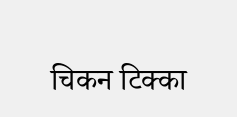चिकन टिक्का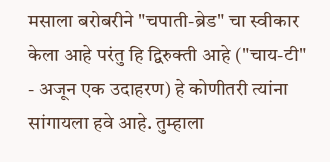मसाला बरोबरीने "चपाती-ब्रेड" चा स्वीकार केला आहे परंतु हि द्विरुक्ती आहे ("चाय-टी" - अजून एक उदाहरण) हे कोणीतरी त्यांना सांगायला हवे आहे. तुम्हाला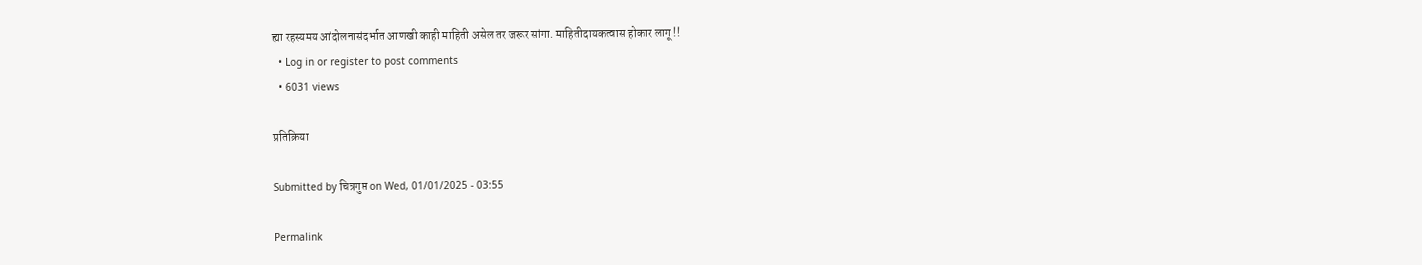ह्या रहस्यमय आंदोलनासंदर्भात आणखी काही माहिती असेल तर जरूर सांगा. माहितीदायकत्वास होकार लागू !!
  • Log in or register to post comments
  • 6031 views

प्रतिक्रिया

Submitted by चित्रगुप्त on Wed, 01/01/2025 - 03:55

Permalink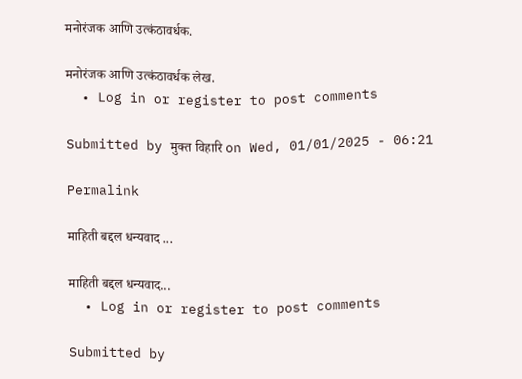मनोरंजक आणि उत्कंठावर्धक.

मनोरंजक आणि उत्कंठावर्धक लेख.
  • Log in or register to post comments

Submitted by मुक्त विहारि on Wed, 01/01/2025 - 06:21

Permalink

माहिती बद्दल धन्यवाद ...

माहिती बद्दल धन्यवाद...
  • Log in or register to post comments

Submitted by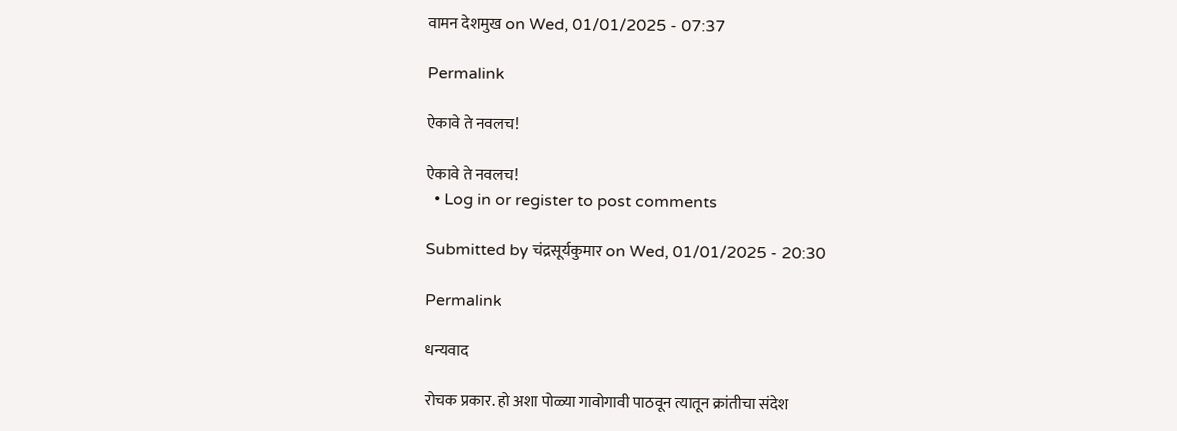वामन देशमुख on Wed, 01/01/2025 - 07:37

Permalink

ऐकावे ते नवलच!

ऐकावे ते नवलच!
  • Log in or register to post comments

Submitted by चंद्रसूर्यकुमार on Wed, 01/01/2025 - 20:30

Permalink

धन्यवाद

रोचक प्रकार. हो अशा पोळ्या गावोगावी पाठवून त्यातून क्रांतीचा संदेश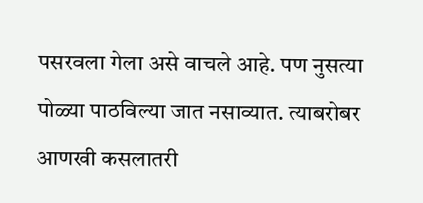पसरवला गेला असे वाचले आहे. पण नुसत्या पोळ्या पाठविल्या जात नसाव्यात. त्याबरोबर आणखी कसलातरी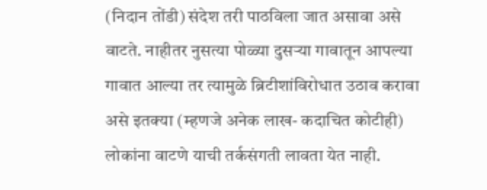(निदान तोंडी) संदेश तरी पाठविला जात असावा असे वाटते. नाहीतर नुसत्या पोळ्या दुसर्‍या गावातून आपल्या गावात आल्या तर त्यामुळे ब्रिटीशांविरोधात उठाव करावा असे इतक्या (म्हणजे अनेक लाख- कदाचित कोटीही) लोकांना वाटणे याची तर्कसंगती लावता येत नाही.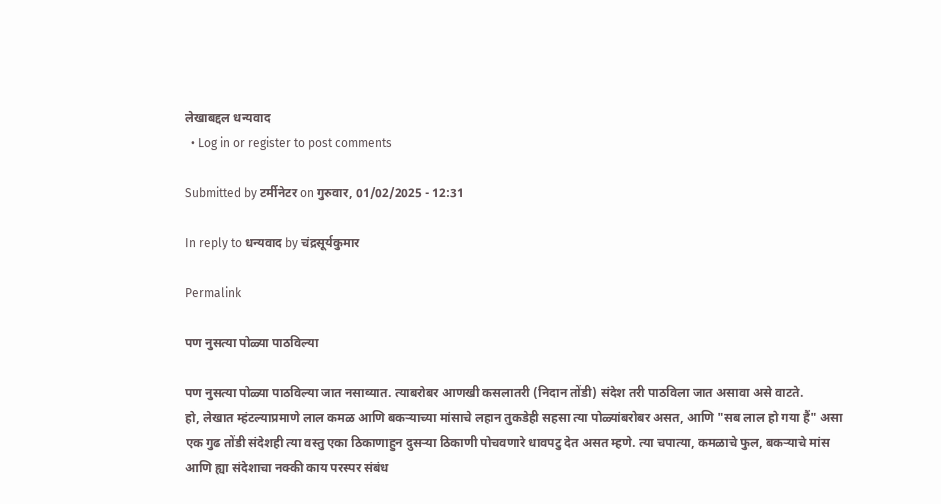लेखाबद्दल धन्यवाद
  • Log in or register to post comments

Submitted by टर्मीनेटर on गुरुवार, 01/02/2025 - 12:31

In reply to धन्यवाद by चंद्रसूर्यकुमार

Permalink

पण नुसत्या पोळ्या पाठविल्या

पण नुसत्या पोळ्या पाठविल्या जात नसाव्यात. त्याबरोबर आणखी कसलातरी (निदान तोंडी) संदेश तरी पाठविला जात असावा असे वाटते.
हो, लेखात म्हंटल्याप्रमाणे लाल कमळ आणि बकऱ्याच्या मांसाचे लहान तुकडेही सहसा त्या पोळ्यांबरोबर असत, आणि "सब लाल हो गया हैं" असा एक गुढ तोंडी संदेशही त्या वस्तु एका ठिकाणाहुन दुसऱ्या ठिकाणी पोचवणारे धावपटु देत असत म्हणे. त्या चपात्या, कमळाचे फुल, बकऱ्याचे मांस आणि ह्या संदेशाचा नक्की काय परस्पर संबंध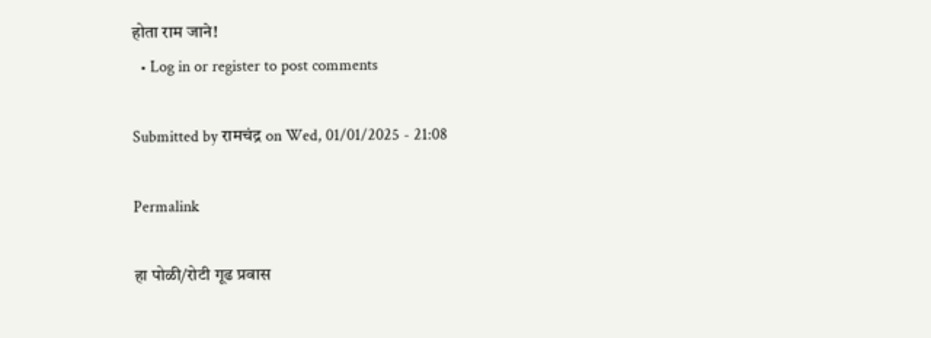होता राम जाने!
  • Log in or register to post comments

Submitted by रामचंद्र on Wed, 01/01/2025 - 21:08

Permalink

हा पोळी/रोटी गूढ प्रवास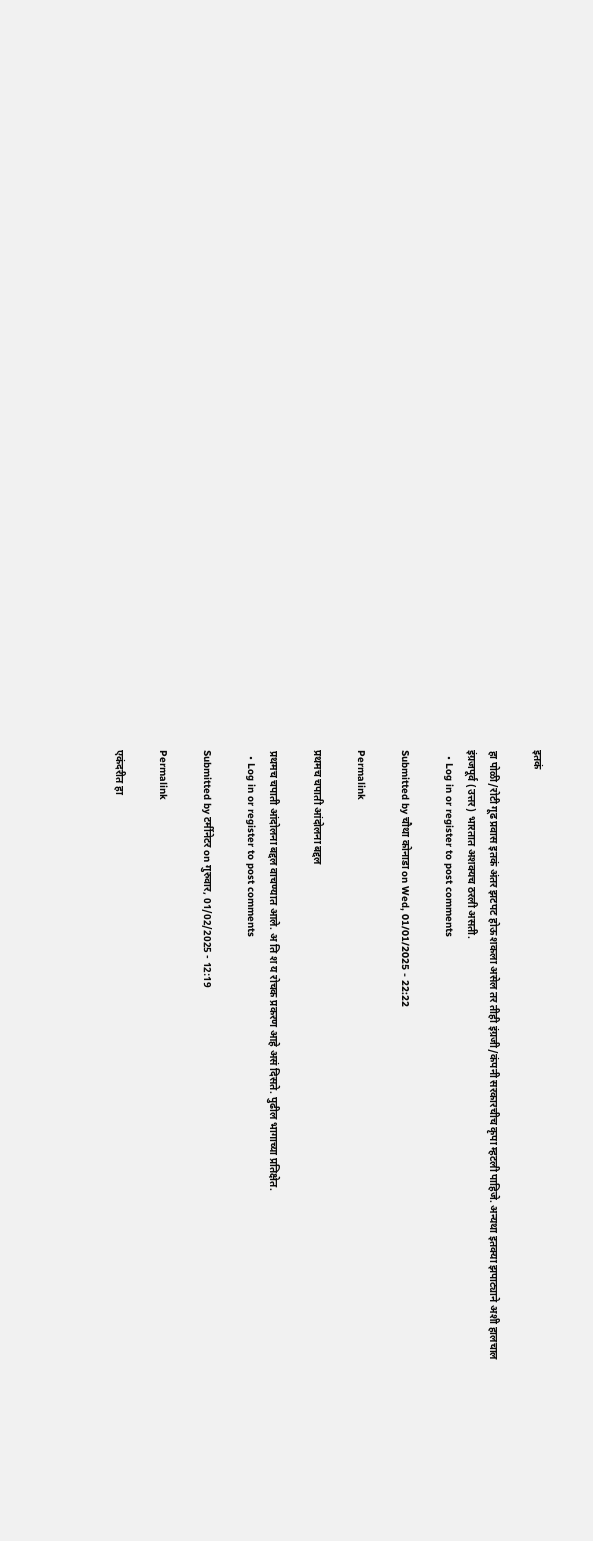इतकं

हा पोळी/रोटी गूढ प्रवास इतकं अंतर झटपट होऊ शकला असेल तर तीही इंग्रजी/कंपनी सरकारचीच कृपा म्हटली पाहिजे. अन्यथा इतक्या झपाट्याने अशी हालचाल इंग्रजपूर्व (उत्तर) भारतात अशक्यच ठरली असती.
  • Log in or register to post comments

Submitted by चौथा कोनाडा on Wed, 01/01/2025 - 22:22

Permalink

प्रथमच चपाती आंदोलना बद्दल

प्रथमच चपाती आंदोलना बद्दल वाचण्यात आले. अ ति श य रोचक प्रकरण आहे असं दिसते. पुढील भागाच्या प्रतिक्षेत.
  • Log in or register to post comments

Submitted by टर्मीनेटर on गुरुवार, 01/02/2025 - 12:19

Permalink

एकंदरीत हा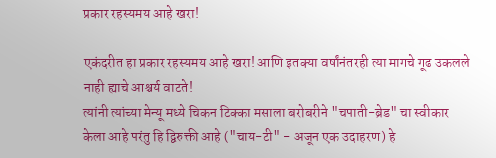प्रकार रहस्यमय आहे खरा!

एकंदरीत हा प्रकार रहस्यमय आहे खरा! आणि इतक्या वर्षांनंतरही त्या मागचे गूढ उकलले नाही ह्याचे आश्चर्य वाटते!
त्यांनी त्यांच्या मेन्यू मध्ये चिकन टिक्का मसाला बरोबरीने "चपाती-ब्रेड" चा स्वीकार केला आहे परंतु हि द्विरुक्ती आहे ("चाय-टी" - अजून एक उदाहरण) हे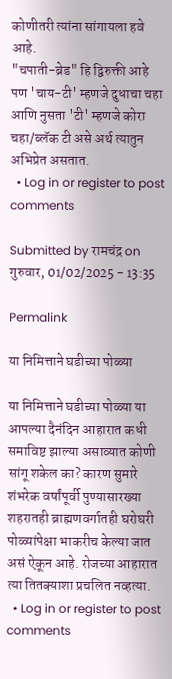कोणीतरी त्यांना सांगायला हवे आहे.
"चपाती-ब्रेड" हि द्विरुक्ती आहे पण 'चाय-टी' म्हणजे दुधाचा चहा आणि नुसता 'टी' म्हणजे कोरा चहा/ब्लॅक टी असे अर्थ त्यातुन अभिप्रेत असतात.
  • Log in or register to post comments

Submitted by रामचंद्र on गुरुवार, 01/02/2025 - 13:35

Permalink

या निमित्ताने घडीच्या पोळ्या

या निमित्ताने घडीच्या पोळ्या या आपल्या दैनंदिन आहारात कधी समाविष्ट झाल्या असाव्यात कोणी सांगू शकेल का? कारण सुमारे शंभरेक वर्षांपूर्वी पुण्यासारख्या शहरातही ब्राह्मणवर्गातही घरोघरी पोळ्यांपेक्षा भाकरीच केल्या जात असं ऐकून आहे. रोजच्या आहारात त्या तितक्याशा प्रचलित नव्हत्या.
  • Log in or register to post comments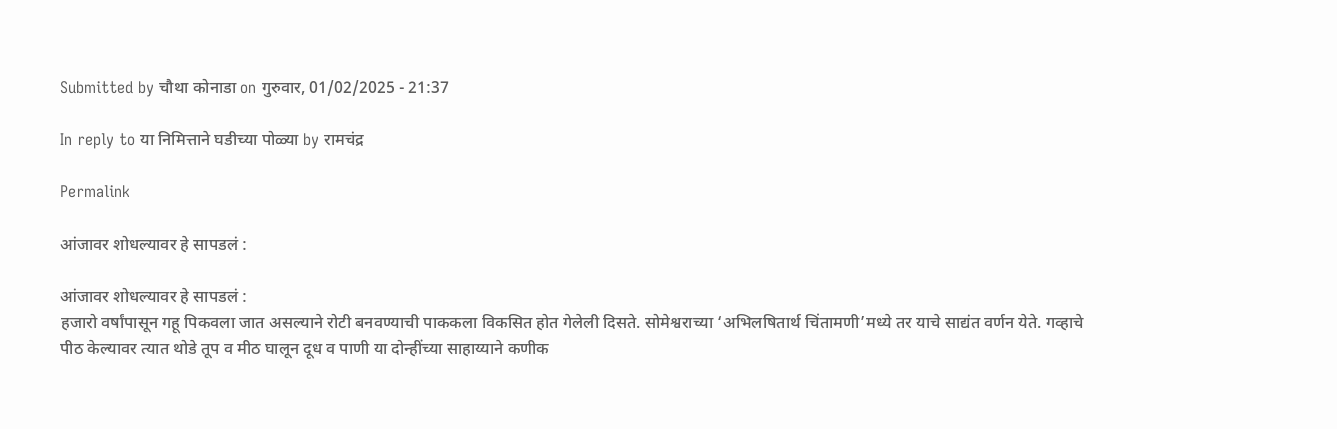Submitted by चौथा कोनाडा on गुरुवार, 01/02/2025 - 21:37

In reply to या निमित्ताने घडीच्या पोळ्या by रामचंद्र

Permalink

आंजावर शोधल्यावर हे सापडलं :

आंजावर शोधल्यावर हे सापडलं :
हजारो वर्षांपासून गहू पिकवला जात असल्याने रोटी बनवण्याची पाककला विकसित होत गेलेली दिसते. सोमेश्वराच्या ‘अभिलषितार्थ चिंतामणी’मध्ये तर याचे साद्यंत वर्णन येते. गव्हाचे पीठ केल्यावर त्यात थोडे तूप व मीठ घालून दूध व पाणी या दोन्हींच्या साहाय्याने कणीक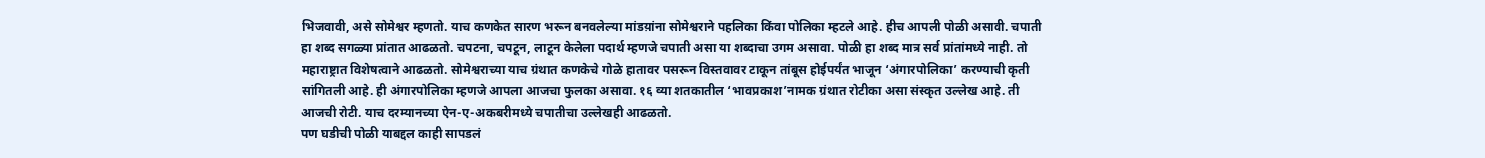भिजवावी, असे सोमेश्वर म्हणतो. याच कणकेत सारण भरून बनवलेल्या मांडय़ांना सोमेश्वराने पहलिका किंवा पोलिका म्हटले आहे. हीच आपली पोळी असावी. चपाती हा शब्द सगळ्या प्रांतात आढळतो. चपटना, चपटून, लाटून केलेला पदार्थ म्हणजे चपाती असा या शब्दाचा उगम असावा. पोळी हा शब्द मात्र सर्व प्रांतांमध्ये नाही. तो महाराष्ट्रात विशेषत्वाने आढळतो. सोमेश्वराच्या याच ग्रंथात कणकेचे गोळे हातावर पसरून विस्तवावर टाकून तांबूस होईपर्यंत भाजून ‘अंगारपोलिका’ करण्याची कृती सांगितली आहे. ही अंगारपोलिका म्हणजे आपला आजचा फुलका असावा. १६ व्या शतकातील ‘भावप्रकाश’नामक ग्रंथात रोटीका असा संस्कृत उल्लेख आहे. ती आजची रोटी. याच दरम्यानच्या ऐन-ए-अकबरीमध्ये चपातीचा उल्लेखही आढळतो.
पण घडीची पोळी याबद्दल काही सापडलं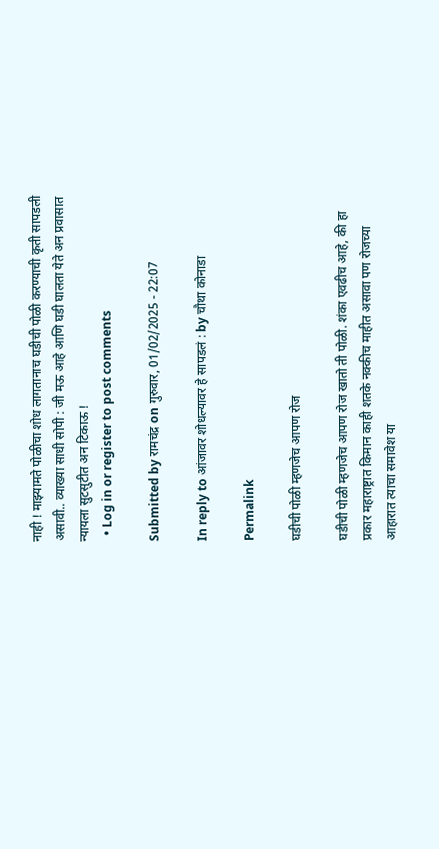नाही ! माझ्यामते पोळीचा शोध लागतानाच घडीची पोळी करण्याची कृती सापडली असावी.. व्याख्या साधी सोपी : जी मऊ आहे आणि घडी घालता येते अन प्रवासात न्यायला सुटसुटीत अन टिकाऊ !
  • Log in or register to post comments

Submitted by रामचंद्र on गुरुवार, 01/02/2025 - 22:07

In reply to आंजावर शोधल्यावर हे सापडलं : by चौथा कोनाडा

Permalink

घडीची पोळी म्हणजेच आपण रोज

घडीची पोळी म्हणजेच आपण रोज खातो ती पोळी. शंका एवढीच आहे, की हा प्रकार महाराष्ट्रात किमान काही शतके नक्कीच माहीत असावा पण रोजच्या आहारात त्याचा समावेश या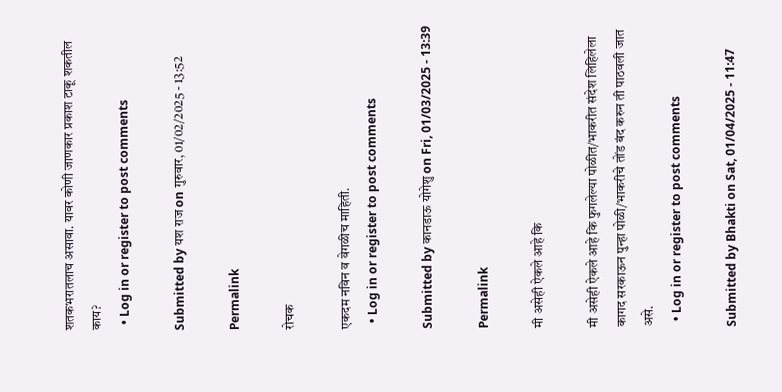शतकभरातलाच असावा. यावर कोणी जाणकार प्रकाश टाकू शकतील काय?
  • Log in or register to post comments

Submitted by यश राज on गुरुवार, 01/02/2025 - 13:52

Permalink

रोचक

एकदम नविन व वेगळीच माहिती.
  • Log in or register to post comments

Submitted by कानडाऊ योगेशु on Fri, 01/03/2025 - 13:39

Permalink

मी असेही ऐकले आहे कि

मी असेही ऐकले आहे कि फुगलेल्या पोळीत/भाकरीत संदेश लिहिलेला कागद सरकाऊन पुन्हा पोळी/भाकरीचे तोंड बंद करुन ती पाठवली जात असे.
  • Log in or register to post comments

Submitted by Bhakti on Sat, 01/04/2025 - 11:47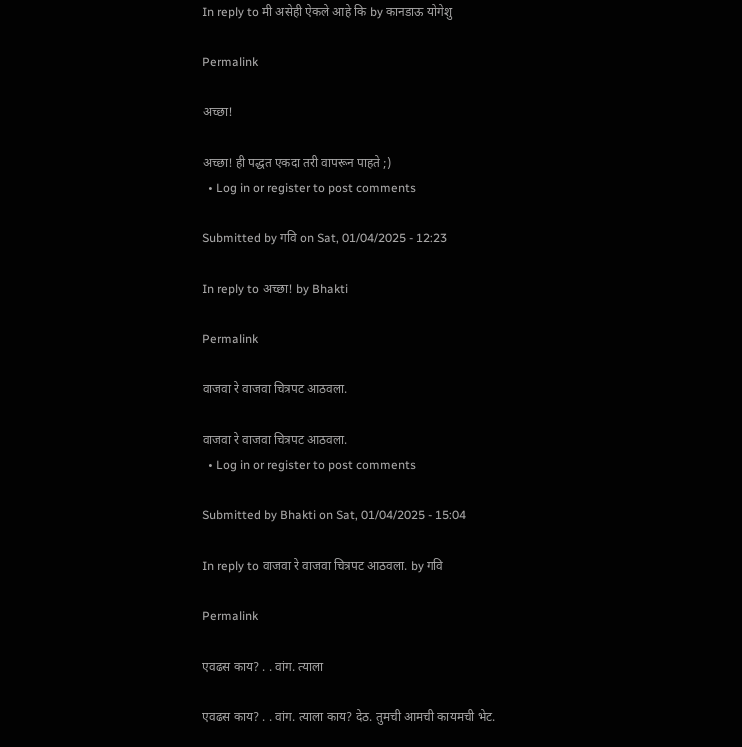In reply to मी असेही ऐकले आहे कि by कानडाऊ योगेशु

Permalink

अच्छा!

अच्छा! ही पद्धत एकदा तरी वापरून पाहते ;)
  • Log in or register to post comments

Submitted by गवि on Sat, 01/04/2025 - 12:23

In reply to अच्छा! by Bhakti

Permalink

वाजवा रे वाजवा चित्रपट आठवला.

वाजवा रे वाजवा चित्रपट आठवला.
  • Log in or register to post comments

Submitted by Bhakti on Sat, 01/04/2025 - 15:04

In reply to वाजवा रे वाजवा चित्रपट आठवला. by गवि

Permalink

एवढस काय? . . वांग. त्याला

एवढस काय? . . वांग. त्याला काय? देठ. तुमची आमची कायमची भेट.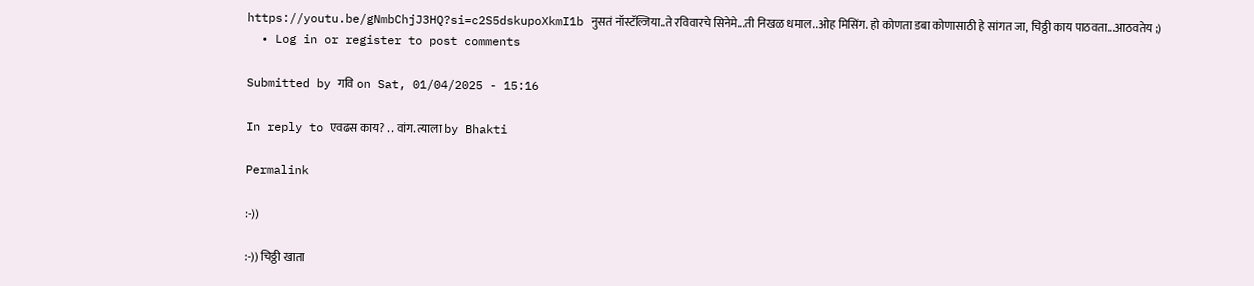https://youtu.be/gNmbChjJ3HQ?si=c2S5dskupoXkmI1b नुसतं नॉस्टॅल्जिया..ते रविवारचे सिनेमे...ती निखळ धमाल..ओह मिसिंग. हो कोणता डबा कोणासाठी हे सांगत जा, चिठ्ठी काय पाठवता...आठवतेय ;)
  • Log in or register to post comments

Submitted by गवि on Sat, 01/04/2025 - 15:16

In reply to एवढस काय? . . वांग. त्याला by Bhakti

Permalink

:-))

:-)) चिठ्ठी खाता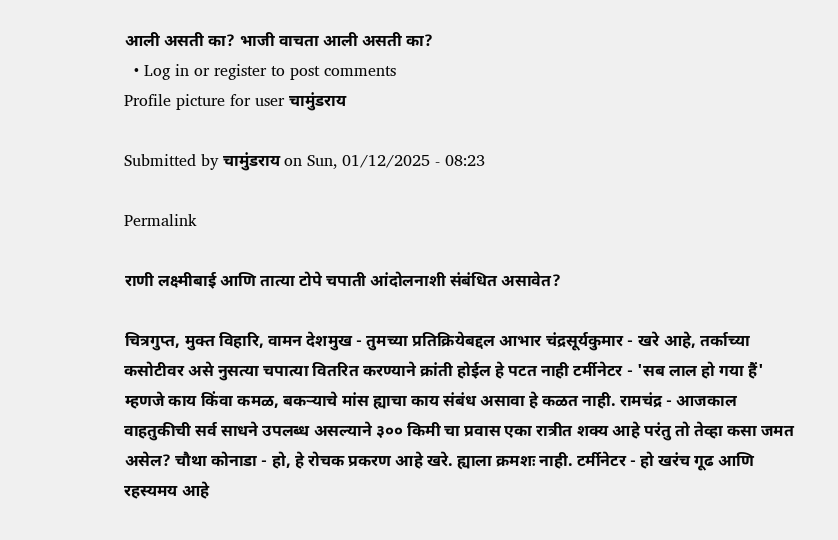आली असती का? भाजी वाचता आली असती का?
  • Log in or register to post comments
Profile picture for user चामुंडराय

Submitted by चामुंडराय on Sun, 01/12/2025 - 08:23

Permalink

राणी लक्ष्मीबाई आणि तात्या टोपे चपाती आंदोलनाशी संबंधित असावेत?

चित्रगुप्त, मुक्त विहारि, वामन देशमुख - तुमच्या प्रतिक्रियेबद्दल आभार चंद्रसूर्यकुमार - खरे आहे, तर्काच्या कसोटीवर असे नुसत्या चपात्या वितरित करण्याने क्रांती होईल हे पटत नाही टर्मीनेटर - 'सब लाल हो गया हैं' म्हणजे काय किंवा कमळ, बकऱ्याचे मांस ह्याचा काय संबंध असावा हे कळत नाही. रामचंद्र - आजकाल वाहतुकीची सर्व साधने उपलब्ध असल्याने ३०० किमी चा प्रवास एका रात्रीत शक्य आहे परंतु तो तेव्हा कसा जमत असेल? चौथा कोनाडा - हो, हे रोचक प्रकरण आहे खरे. ह्याला क्रमशः नाही. टर्मीनेटर - हो खरंच गूढ आणि रहस्यमय आहे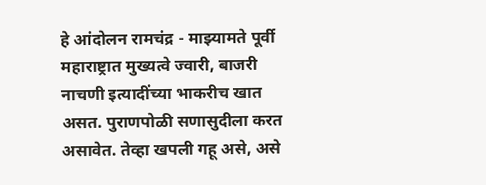हे आंदोलन रामचंद्र - माझ्यामते पूर्वी महाराष्ट्रात मुख्यत्वे ज्वारी, बाजरी नाचणी इत्यादींच्या भाकरीच खात असत. पुराणपोळी सणासुदीला करत असावेत. तेव्हा खपली गहू असे, असे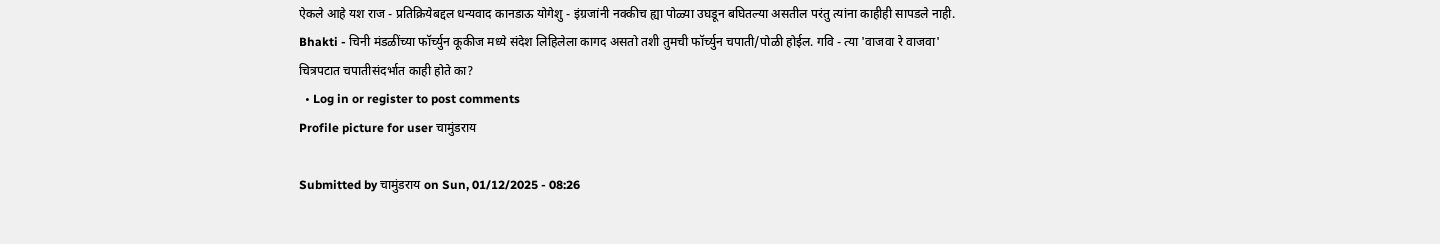ऐकले आहे यश राज - प्रतिक्रियेबद्दल धन्यवाद कानडाऊ योगेशु - इंग्रजांनी नक्कीच ह्या पोळ्या उघडून बघितल्या असतील परंतु त्यांना काहीही सापडले नाही. Bhakti - चिनी मंडळींच्या फॉर्च्युन कूकीज मध्ये संदेश लिहिलेला कागद असतो तशी तुमची फॉर्च्युन चपाती/पोळी होईल. गवि - त्या 'वाजवा रे वाजवा' चित्रपटात चपातीसंदर्भात काही होते का?
  • Log in or register to post comments
Profile picture for user चामुंडराय

Submitted by चामुंडराय on Sun, 01/12/2025 - 08:26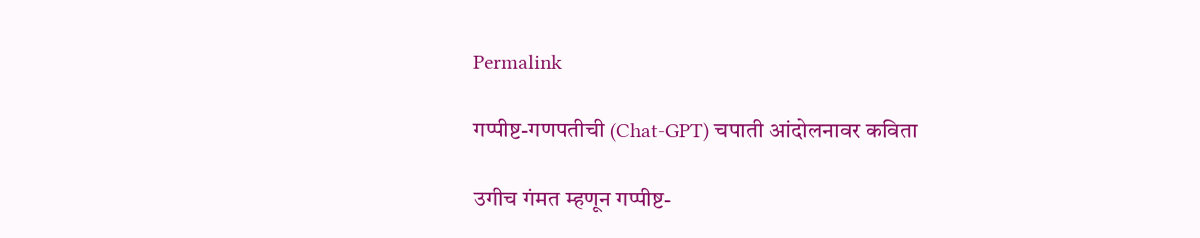Permalink

गप्पीष्ट-गणपतीची (Chat-GPT) चपाती आंदोलनावर कविता

उगीच गंमत म्हणून गप्पीष्ट-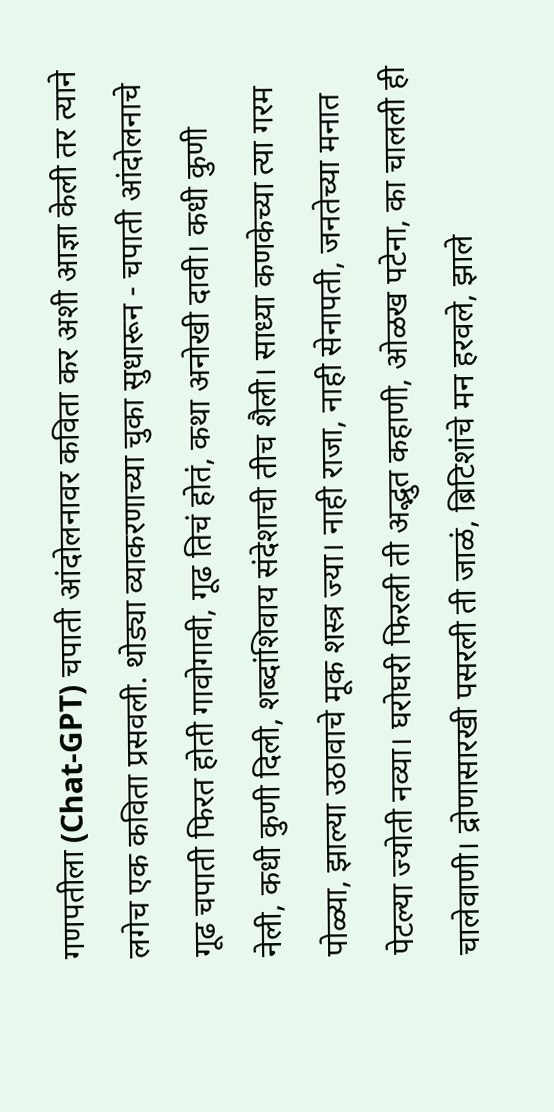गणपतीला (Chat-GPT) चपाती आंदोलनावर कविता कर अशी आज्ञा केली तर त्याने लगेच एक कविता प्रसवली. थोड्या व्याकरणाच्या चुका सुधारून - चपाती आंदोलनाचे गूढ चपाती फिरत होती गावोगावी, गूढ तिचं होतं, कथा अनोखी दावी। कधी कुणी नेली, कधी कुणी दिली, शब्दांशिवाय संदेशाची तीच शैली। साध्या कणकेच्या त्या गरम पोळ्या, झाल्या उठावाचे मूक शस्त्र ज्या। नाही राजा, नाही सेनापती, जनतेच्या मनात पेटल्या ज्योती नव्या। घरोघरी फिरली ती अद्भुत कहाणी, ओळख पटेना, का चालली ही चालेवाणी। द्रोणासारखी पसरली ती जाळं, ब्रिटिशांचे मन हरवले, झाले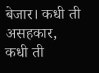बेजार। कधी ती असहकार, कधी ती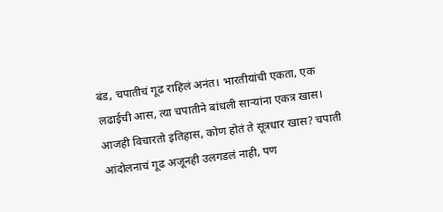बंड, चपातीचं गूढ राहिलं अनंत। भारतीयांची एकता, एक लढाईची आस, त्या चपातीने बांधली साऱ्यांना एकत्र खास। आजही विचारतो इतिहास, कोण होतं ते सूत्रधार खास? चपाती आंदोलनाचं गूढ अजूनही उलगडलं नाही, पण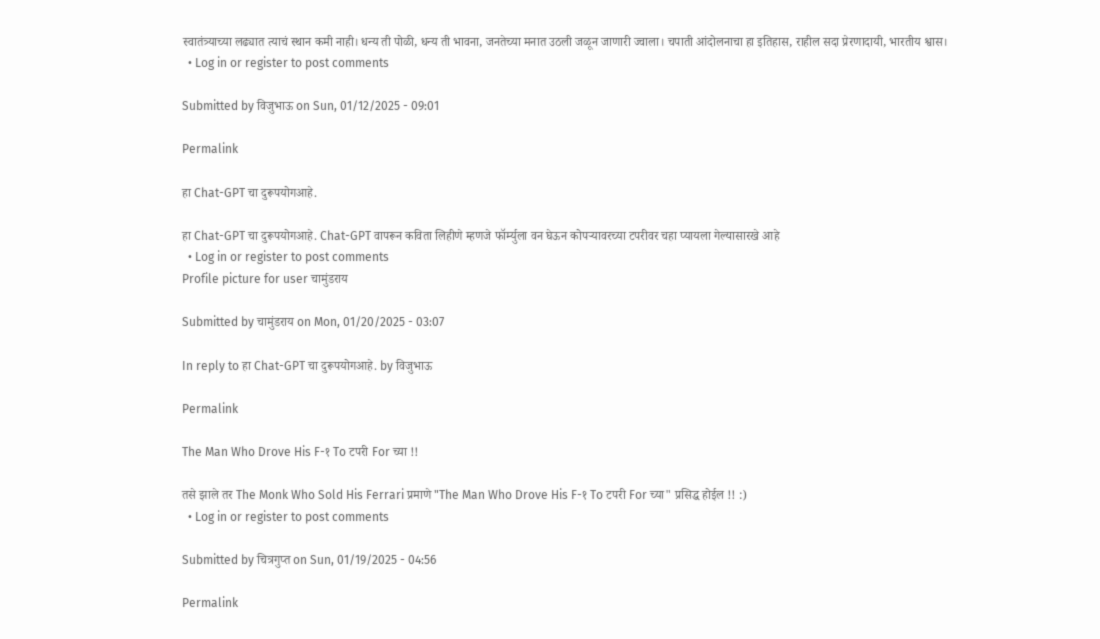स्वातंत्र्याच्या लढ्यात त्याचं स्थान कमी नाही। धन्य ती पोळी, धन्य ती भावना, जनतेच्या मनात उठली जळून जाणारी ज्वाला। चपाती आंदोलनाचा हा इतिहास, राहील सदा प्रेरणादायी, भारतीय श्वास।
  • Log in or register to post comments

Submitted by विजुभाऊ on Sun, 01/12/2025 - 09:01

Permalink

हा Chat-GPT चा दुरूपयोगआहे.

हा Chat-GPT चा दुरूपयोगआहे. Chat-GPT वापरून कविता लिहीणे म्हणजे फॉर्म्युला वन घेऊन कोपर्‍यावरच्या टपरीवर चहा प्यायला गेल्यासारखे आहे
  • Log in or register to post comments
Profile picture for user चामुंडराय

Submitted by चामुंडराय on Mon, 01/20/2025 - 03:07

In reply to हा Chat-GPT चा दुरूपयोगआहे. by विजुभाऊ

Permalink

The Man Who Drove His F-१ To टपरी For च्या !!

तसे झाले तर The Monk Who Sold His Ferrari प्रमाणे "The Man Who Drove His F-१ To टपरी For च्या" प्रसिद्ध होईल !! :)
  • Log in or register to post comments

Submitted by चित्रगुप्त on Sun, 01/19/2025 - 04:56

Permalink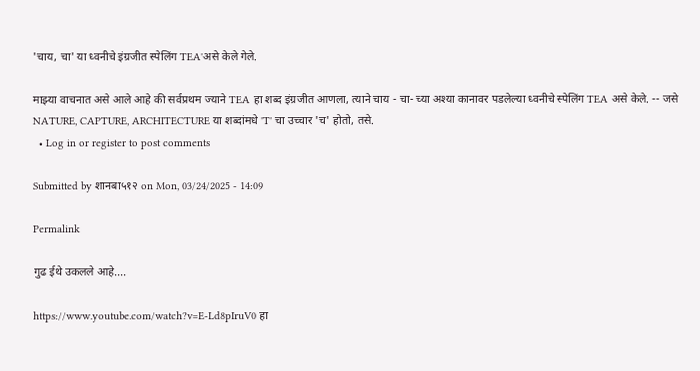'चाय, चा' या ध्वनीचे इंग्रजीत स्पेलिंग TEA'असे केले गेले.

माझ्या वाचनात असे आले आहे की सर्वप्रथम ज्याने TEA हा शब्द इंग्रजीत आणला, त्याने चाय - चा- च्या अश्या कानावर पडलेल्या ध्वनीचे स्पेलिंग TEA असे केले. -- जसे NATURE, CAPTURE, ARCHITECTURE या शब्दांमधे 'T' चा उच्चार 'च' होतो, तसे.
  • Log in or register to post comments

Submitted by शानबा५१२ on Mon, 03/24/2025 - 14:09

Permalink

गुढ ईथे उकलले आहे....

https://www.youtube.com/watch?v=E-Ld8pIruV0 हा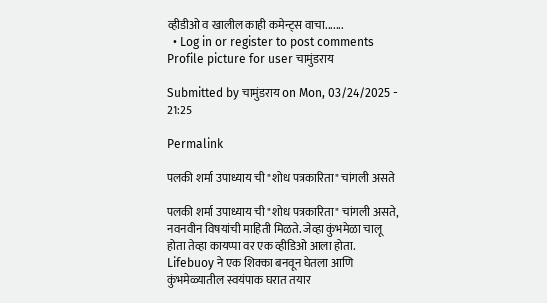व्हीडीओ व खालील काही कमेन्ट्स वाचा.......
  • Log in or register to post comments
Profile picture for user चामुंडराय

Submitted by चामुंडराय on Mon, 03/24/2025 - 21:25

Permalink

पलकी शर्मा उपाध्याय ची "शोध पत्रकारिता" चांगली असते

पलकी शर्मा उपाध्याय ची "शोध पत्रकारिता" चांगली असते, नवनवीन विषयांची माहिती मिळते. जेव्हा कुंभमेळा चालू होता तेव्हा कायप्पा वर एक व्हीडिओ आला होता. Lifebuoy ने एक शिक्का बनवून घेतला आणि कुंभमेळ्यातील स्वयंपाक घरात तयार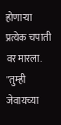होणाऱ्या प्रत्येक चपाती वर मारला. "तुम्ही जेवायच्या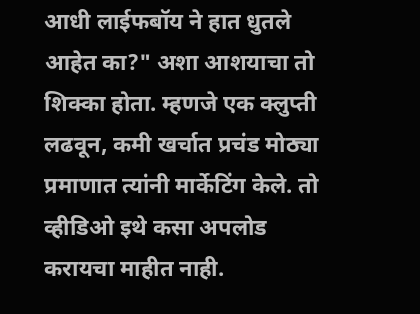आधी लाईफबॉय ने हात धुतले आहेत का?" अशा आशयाचा तो शिक्का होता. म्हणजे एक क्लुप्ती लढवून, कमी खर्चात प्रचंड मोठ्या प्रमाणात त्यांनी मार्केटिंग केले. तो व्हीडिओ इथे कसा अपलोड करायचा माहीत नाही.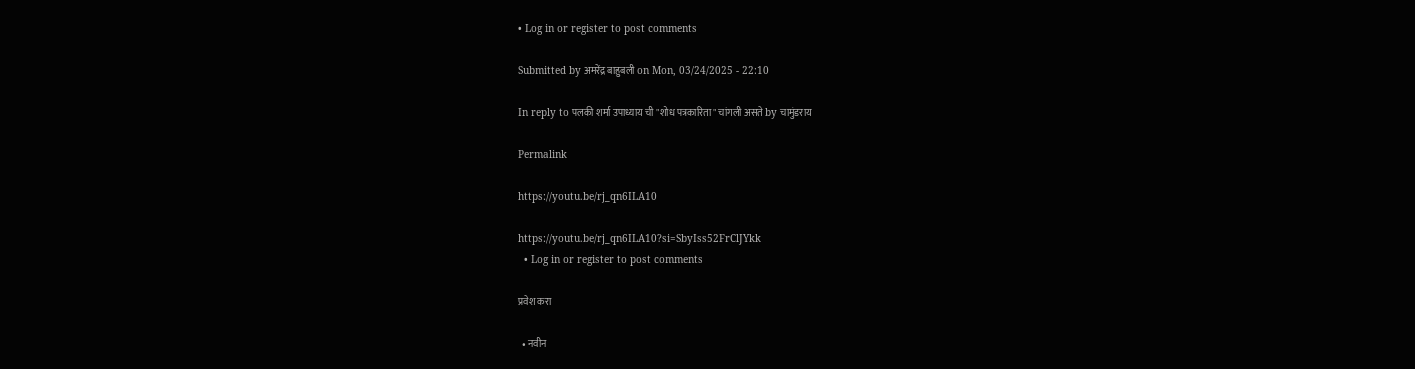• Log in or register to post comments

Submitted by अमरेंद्र बाहुबली on Mon, 03/24/2025 - 22:10

In reply to पलकी शर्मा उपाध्याय ची "शोध पत्रकारिता" चांगली असते by चामुंडराय

Permalink

https://youtu.be/rj_qn6ILA10

https://youtu.be/rj_qn6ILA10?si=SbyIss52FrClJYkk
  • Log in or register to post comments

प्रवेश करा

  • नवीन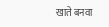खाते बनवा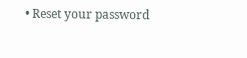• Reset your password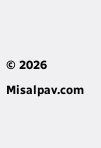© 2026 Misalpav.com